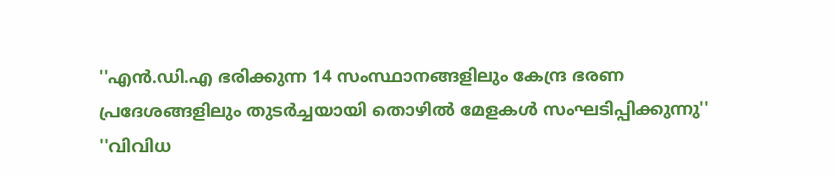''എന്‍.ഡി.എ ഭരിക്കുന്ന 14 സംസ്ഥാനങ്ങളിലും കേന്ദ്ര ഭരണ പ്രദേശങ്ങളിലും തുടര്‍ച്ചയായി തൊഴില്‍ മേളകള്‍ സംഘടിപ്പിക്കുന്നു''
''വിവിധ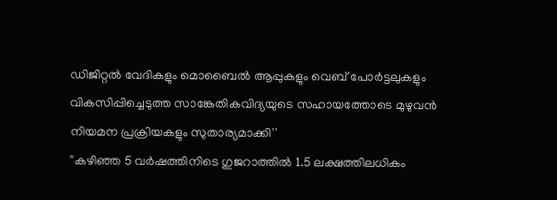ഡിജിറ്റല്‍ വേദികളും മൊബൈല്‍ ആപ്പുകളും വെബ് പോര്‍ട്ടലുകളും വികസിപ്പിച്ചെടുത്ത സാങ്കേതികവിദ്യയുടെ സഹായത്തോടെ മുഴുവന്‍ നിയമന പ്രക്രിയകളും സുതാര്യമാക്കി''
''കഴിഞ്ഞ 5 വര്‍ഷത്തിനിടെ ഗുജറാത്തില്‍ 1.5 ലക്ഷത്തിലധികം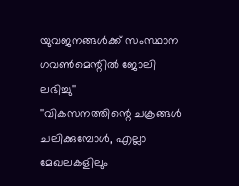യുവജനങ്ങള്‍ക്ക് സംസ്ഥാന ഗവണ്‍മെന്റില്‍ ജോലി ലഭിച്ചു''
''വികസനത്തിന്റെ ചക്രങ്ങള്‍ ചലിക്കുമ്പോള്‍, എല്ലാ മേഖലകളിലും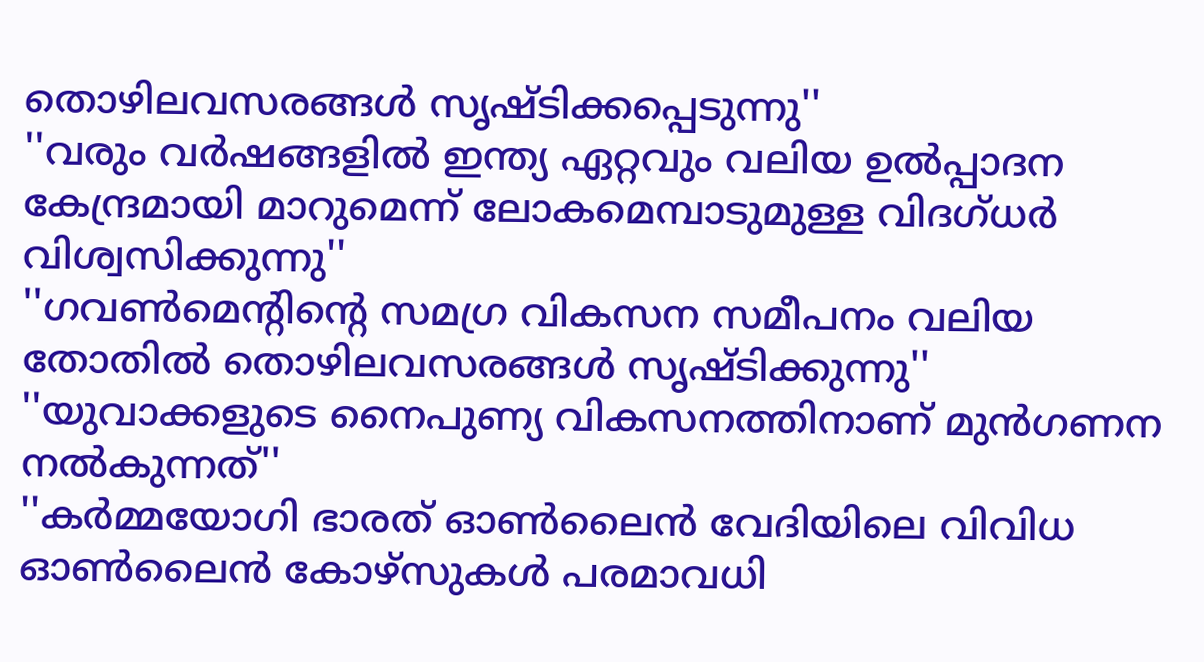തൊഴിലവസരങ്ങള്‍ സൃഷ്ടിക്കപ്പെടുന്നു''
''വരും വര്‍ഷങ്ങളില്‍ ഇന്ത്യ ഏറ്റവും വലിയ ഉല്‍പ്പാദന കേന്ദ്രമായി മാറുമെന്ന് ലോകമെമ്പാടുമുള്ള വിദഗ്ധര്‍ വിശ്വസിക്കുന്നു''
''ഗവണ്‍മെന്റിന്റെ സമഗ്ര വികസന സമീപനം വലിയ തോതില്‍ തൊഴിലവസരങ്ങള്‍ സൃഷ്ടിക്കുന്നു''
''യുവാക്കളുടെ നൈപുണ്യ വികസനത്തിനാണ് മുന്‍ഗണന നല്‍കുന്നത്''
''കര്‍മ്മയോഗി ഭാരത് ഓണ്‍ലൈന്‍ വേദിയിലെ വിവിധ ഓണ്‍ലൈന്‍ കോഴ്‌സുകള്‍ പരമാവധി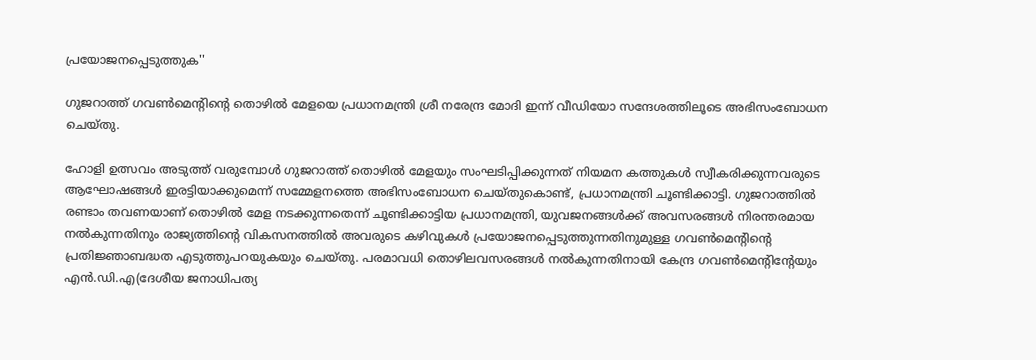പ്രയോജനപ്പെടുത്തുക''

ഗുജറാത്ത് ഗവണ്‍മെന്റിന്റെ തൊഴില്‍ മേളയെ പ്രധാനമന്ത്രി ശ്രീ നരേന്ദ്ര മോദി ഇന്ന് വീഡിയോ സന്ദേശത്തിലൂടെ അഭിസംബോധന ചെയ്തു.

ഹോളി ഉത്സവം അടുത്ത് വരുമ്പോള്‍ ഗുജറാത്ത് തൊഴില്‍ മേളയും സംഘടിപ്പിക്കുന്നത് നിയമന കത്തുകള്‍ സ്വീകരിക്കുന്നവരുടെ ആഘോഷങ്ങള്‍ ഇരട്ടിയാക്കുമെന്ന് സമ്മേളനത്തെ അഭിസംബോധന ചെയ്തുകൊണ്ട്, പ്രധാനമന്ത്രി ചൂണ്ടിക്കാട്ടി. ഗുജറാത്തില്‍ രണ്ടാം തവണയാണ് തൊഴില്‍ മേള നടക്കുന്നതെന്ന് ചൂണ്ടിക്കാട്ടിയ പ്രധാനമന്ത്രി, യുവജനങ്ങള്‍ക്ക് അവസരങ്ങള്‍ നിരന്തരമായ നല്‍കുന്നതിനും രാജ്യത്തിന്റെ വികസനത്തില്‍ അവരുടെ കഴിവുകള്‍ പ്രയോജനപ്പെടുത്തുന്നതിനുമുള്ള ഗവണ്‍മെന്റിന്റെ പ്രതിജ്ഞാബദ്ധത എടുത്തുപറയുകയും ചെയ്തു. പരമാവധി തൊഴിലവസരങ്ങള്‍ നല്‍കുന്നതിനായി കേന്ദ്ര ഗവണ്‍മെന്റിന്റേയും എന്‍.ഡി.എ(ദേശീയ ജനാധിപത്യ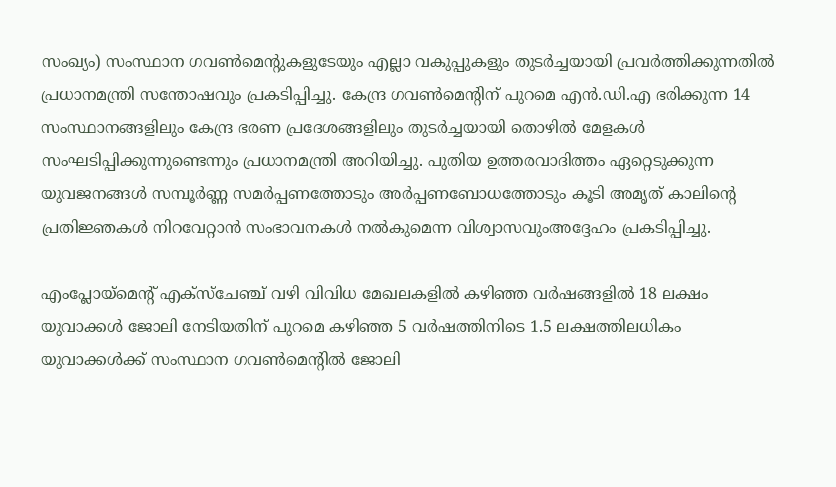സംഖ്യം) സംസ്ഥാന ഗവണ്‍മെന്റുകളുടേയും എല്ലാ വകുപ്പുകളും തുടര്‍ച്ചയായി പ്രവര്‍ത്തിക്കുന്നതില്‍ പ്രധാനമന്ത്രി സന്തോഷവും പ്രകടിപ്പിച്ചു. കേന്ദ്ര ഗവണ്‍മെന്റിന് പുറമെ എന്‍.ഡി.എ ഭരിക്കുന്ന 14 സംസ്ഥാനങ്ങളിലും കേന്ദ്ര ഭരണ പ്രദേശങ്ങളിലും തുടര്‍ച്ചയായി തൊഴില്‍ മേളകള്‍ സംഘടിപ്പിക്കുന്നുണ്ടെന്നും പ്രധാനമന്ത്രി അറിയിച്ചു. പുതിയ ഉത്തരവാദിത്തം ഏറ്റെടുക്കുന്ന യുവജനങ്ങള്‍ സമ്പൂര്‍ണ്ണ സമര്‍പ്പണത്തോടും അര്‍പ്പണബോധത്തോടും കൂടി അമൃത് കാലിന്റെ പ്രതിജ്ഞകള്‍ നിറവേറ്റാന്‍ സംഭാവനകള്‍ നല്‍കുമെന്ന വിശ്വാസവുംഅദ്ദേഹം പ്രകടിപ്പിച്ചു.

എംപ്ലോയ്‌മെന്റ് എക്‌സ്‌ചേഞ്ച് വഴി വിവിധ മേഖലകളില്‍ കഴിഞ്ഞ വര്‍ഷങ്ങളില്‍ 18 ലക്ഷം യുവാക്കള്‍ ജോലി നേടിയതിന് പുറമെ കഴിഞ്ഞ 5 വര്‍ഷത്തിനിടെ 1.5 ലക്ഷത്തിലധികം യുവാക്കള്‍ക്ക് സംസ്ഥാന ഗവണ്‍മെന്റില്‍ ജോലി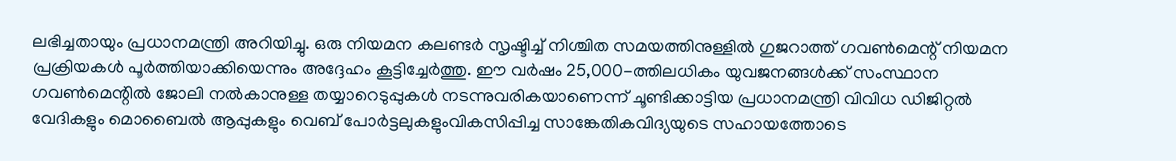ലഭിച്ചതായും പ്രധാനമന്ത്രി അറിയിച്ചു. ഒരു നിയമന കലണ്ടര്‍ സൃഷ്ടിച്ച് നിശ്ചിത സമയത്തിനുള്ളില്‍ ഗുജറാത്ത് ഗവണ്‍മെന്റ് നിയമന പ്രക്രിയകള്‍ പൂര്‍ത്തിയാക്കിയെന്നും അദ്ദേഹം കൂട്ടിച്ചേര്‍ത്തു. ഈ വര്‍ഷം 25,000-ത്തിലധികം യുവജനങ്ങള്‍ക്ക് സംസ്ഥാന ഗവണ്‍മെന്റില്‍ ജോലി നല്‍കാനുള്ള തയ്യാറെടുപ്പുകള്‍ നടന്നുവരികയാണെന്ന് ചൂണ്ടിക്കാട്ടിയ പ്രധാനമന്ത്രി വിവിധ ഡിജിറ്റല്‍ വേദികളും മൊബൈല്‍ ആപ്പുകളും വെബ് പോര്‍ട്ടലുകളുംവികസിപ്പിച്ച സാങ്കേതികവിദ്യയുടെ സഹായത്തോടെ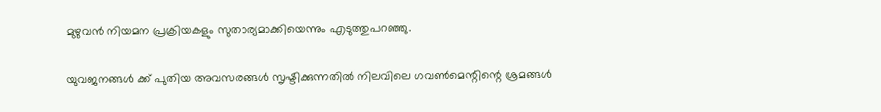മുഴുവന്‍ നിയമന പ്രക്രിയകളും സുതാര്യമാക്കിയെന്നും എടുത്തുപറഞ്ഞു.

യുവജനങ്ങള്‍ ക്ക് പുതിയ അവസരങ്ങള്‍ സൃഷ്ടിക്കുന്നതില്‍ നിലവിലെ ഗവണ്‍മെന്റിന്റെ ശ്രമങ്ങള്‍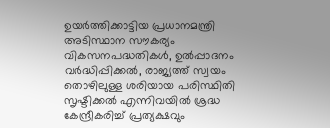ഉയര്‍ത്തിക്കാട്ടിയ പ്രധാനമന്ത്രി അടിസ്ഥാന സൗകര്യം വികസനപദ്ധതികള്‍, ഉല്‍പ്പാദനം വര്‍ദ്ധിപ്പിക്കല്‍, രാജ്യത്ത് സ്വയം തൊഴിലുള്ള ശരിയായ പരിസ്ഥിതി സൃഷ്ടിക്കല്‍ എന്നിവയില്‍ ശ്രദ്ധ കേന്ദ്രീകരിച്ച് പ്രത്യക്ഷവും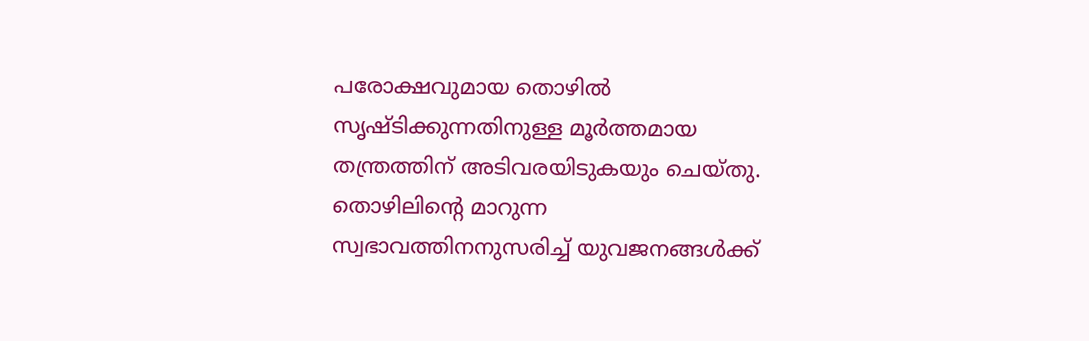പരോക്ഷവുമായ തൊഴില്‍ സൃഷ്ടിക്കുന്നതിനുള്ള മൂര്‍ത്തമായ തന്ത്രത്തിന് അടിവരയിടുകയും ചെയ്തു. തൊഴിലിന്റെ മാറുന്ന സ്വഭാവത്തിനനുസരിച്ച് യുവജനങ്ങള്‍ക്ക്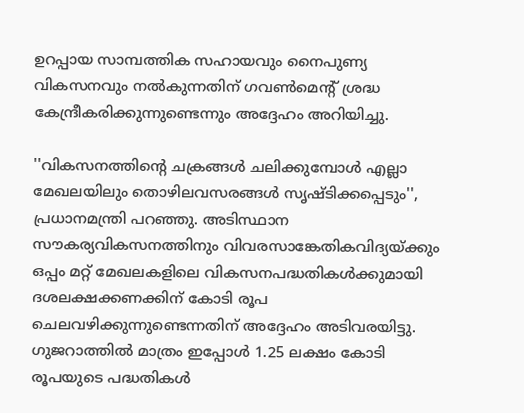ഉറപ്പായ സാമ്പത്തിക സഹായവും നൈപുണ്യ വികസനവും നല്‍കുന്നതിന് ഗവണ്‍മെന്റ് ശ്രദ്ധ കേന്ദ്രീകരിക്കുന്നുണ്ടെന്നും അദ്ദേഹം അറിയിച്ചു.

''വികസനത്തിന്റെ ചക്രങ്ങള്‍ ചലിക്കുമ്പോള്‍ എല്ലാ മേഖലയിലും തൊഴിലവസരങ്ങള്‍ സൃഷ്ടിക്കപ്പെടും'', പ്രധാനമന്ത്രി പറഞ്ഞു. അടിസ്ഥാന സൗകര്യവികസനത്തിനും വിവരസാങ്കേതികവിദ്യയ്ക്കും ഒപ്പം മറ്റ് മേഖലകളിലെ വികസനപദ്ധതികള്‍ക്കുമായി ദശലക്ഷക്കണക്കിന് കോടി രൂപ ചെലവഴിക്കുന്നുണ്ടെന്നതിന് അദ്ദേഹം അടിവരയിട്ടു. ഗുജറാത്തില്‍ മാത്രം ഇപ്പോള്‍ 1.25 ലക്ഷം കോടി രൂപയുടെ പദ്ധതികള്‍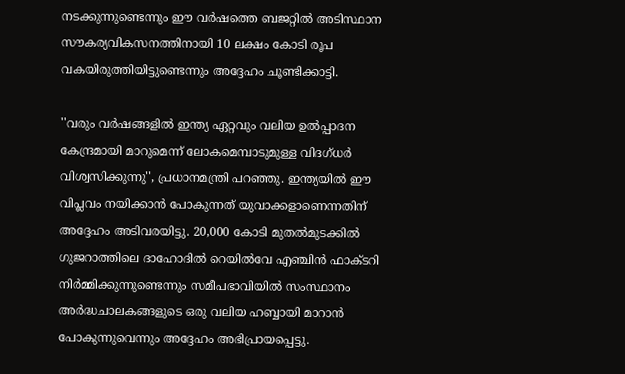നടക്കുന്നുണ്ടെന്നും ഈ വര്‍ഷത്തെ ബജറ്റില്‍ അടിസ്ഥാന സൗകര്യവികസനത്തിനായി 10 ലക്ഷം കോടി രൂപ വകയിരുത്തിയിട്ടുണ്ടെന്നും അദ്ദേഹം ചൂണ്ടിക്കാട്ടി.

''വരും വര്‍ഷങ്ങളില്‍ ഇന്ത്യ ഏറ്റവും വലിയ ഉല്‍പ്പാദന കേന്ദ്രമായി മാറുമെന്ന് ലോകമെമ്പാടുമുള്ള വിദഗ്ധര്‍ വിശ്വസിക്കുന്നു'', പ്രധാനമന്ത്രി പറഞ്ഞു. ഇന്ത്യയില്‍ ഈ വിപ്ലവം നയിക്കാന്‍ പോകുന്നത് യുവാക്കളാണെന്നതിന് അദ്ദേഹം അടിവരയിട്ടു. 20,000 കോടി മുതല്‍മുടക്കില്‍ ഗുജറാത്തിലെ ദാഹോദില്‍ റെയില്‍വേ എഞ്ചിന്‍ ഫാക്ടറി നിര്‍മ്മിക്കുന്നുണ്ടെന്നും സമീപഭാവിയില്‍ സംസ്ഥാനം അര്‍ദ്ധചാലകങ്ങളുടെ ഒരു വലിയ ഹബ്ബായി മാറാന്‍ പോകുന്നുവെന്നും അദ്ദേഹം അഭിപ്രായപ്പെട്ടു.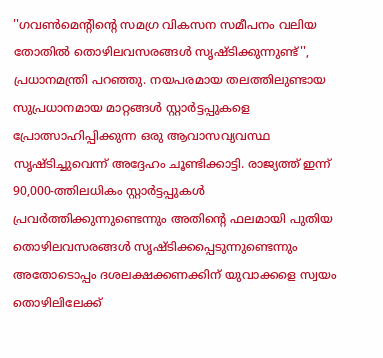''ഗവണ്‍മെന്റിന്റെ സമഗ്ര വികസന സമീപനം വലിയ തോതില്‍ തൊഴിലവസരങ്ങള്‍ സൃഷ്ടിക്കുന്നുണ്ട്'', പ്രധാനമന്ത്രി പറഞ്ഞു. നയപരമായ തലത്തിലുണ്ടായ സുപ്രധാനമായ മാറ്റങ്ങള്‍ സ്റ്റാര്‍ട്ടപ്പുകളെ പ്രോത്സാഹിപ്പിക്കുന്ന ഒരു ആവാസവ്യവസ്ഥ സൃഷ്ടിച്ചുവെന്ന് അദ്ദേഹം ചൂണ്ടിക്കാട്ടി. രാജ്യത്ത് ഇന്ന് 90,000-ത്തിലധികം സ്റ്റാര്‍ട്ടപ്പുകള്‍ പ്രവര്‍ത്തിക്കുന്നുണ്ടെന്നും അതിന്റെ ഫലമായി പുതിയ തൊഴിലവസരങ്ങള്‍ സൃഷ്ടിക്കപ്പെടുന്നുണ്ടെന്നും അതോടൊപ്പം ദശലക്ഷക്കണക്കിന് യുവാക്കളെ സ്വയം തൊഴിലിലേക്ക്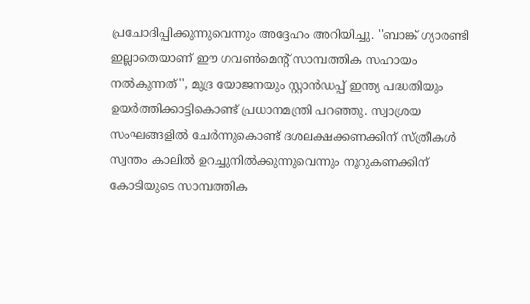പ്രചോദിപ്പിക്കുന്നുവെന്നും അദ്ദേഹം അറിയിച്ചു. ''ബാങ്ക് ഗ്യാരണ്ടി ഇല്ലാതെയാണ് ഈ ഗവണ്‍മെന്റ് സാമ്പത്തിക സഹായം നല്‍കുന്നത്'', മുദ്ര യോജനയും സ്റ്റാന്‍ഡപ്പ് ഇന്ത്യ പദ്ധതിയും ഉയര്‍ത്തിക്കാട്ടികൊണ്ട് പ്രധാനമന്ത്രി പറഞ്ഞു. സ്വാശ്രയ സംഘങ്ങളില്‍ ചേര്‍ന്നുകൊണ്ട് ദശലക്ഷക്കണക്കിന് സ്ത്രീകള്‍ സ്വന്തം കാലില്‍ ഉറച്ചുനില്‍ക്കുന്നുവെന്നും നൂറുകണക്കിന് കോടിയുടെ സാമ്പത്തിക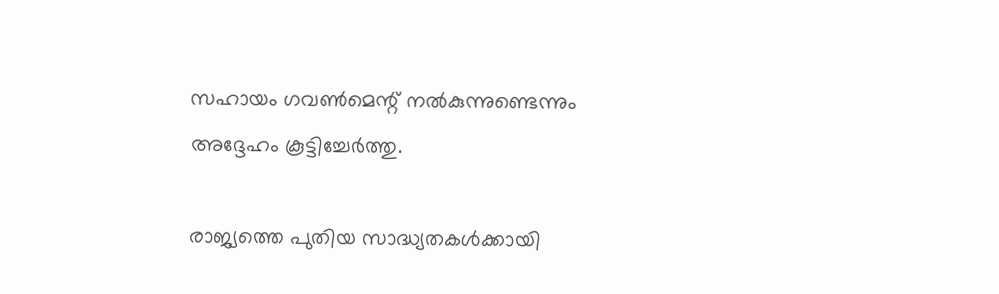സഹായം ഗവണ്‍മെന്റ് നല്‍കുന്നുണ്ടെന്നും അദ്ദേഹം കൂട്ടിച്ചേര്‍ത്തു.

രാജ്യത്തെ പുതിയ സാദ്ധ്യതകള്‍ക്കായി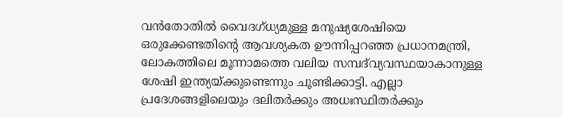വന്‍തോതില്‍ വൈദഗ്ധ്യമുള്ള മനുഷ്യശേഷിയെ ഒരുക്കേണ്ടതിന്റെ ആവശ്യകത ഊന്നിപ്പറഞ്ഞ പ്രധാനമന്ത്രി, ലോകത്തിലെ മൂന്നാമത്തെ വലിയ സമ്പദ്‌വ്യവസ്ഥയാകാനുള്ള ശേഷി ഇന്ത്യയ്ക്കുണ്ടെന്നും ചൂണ്ടിക്കാട്ടി. എല്ലാ പ്രദേശങ്ങളിലെയും ദലിതര്‍ക്കും അധഃസ്ഥിതര്‍ക്കും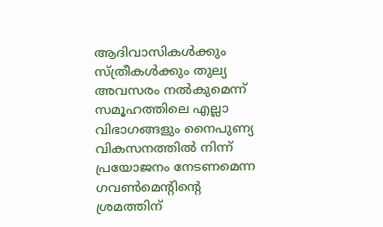ആദിവാസികള്‍ക്കും സ്ത്രീകള്‍ക്കും തുല്യ അവസരം നല്‍കുമെന്ന് സമൂഹത്തിലെ എല്ലാ വിഭാഗങ്ങളും നൈപുണ്യ വികസനത്തില്‍ നിന്ന് പ്രയോജനം നേടണമെന്ന ഗവണ്‍മെന്റിന്റെ ശ്രമത്തിന്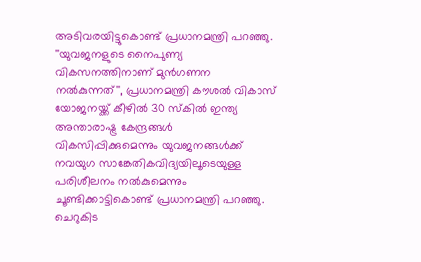അടിവരയിട്ടുകൊണ്ട് പ്രധാനമന്ത്രി പറഞ്ഞു. ''യുവജനളുടെ നൈപുണ്യ വികസനത്തിനാണ് മുന്‍ഗണന നല്‍കുന്നത്'', പ്രധാനമന്ത്രി കൗശല്‍ വികാസ് യോജനയ്ക്ക് കീഴില്‍ 30 സ്‌കില്‍ ഇന്ത്യ അന്താരാഷ്ട്ര കേന്ദ്രങ്ങള്‍ വികസിപ്പിക്കുമെന്നും യുവജനങ്ങള്‍ക്ക് നവയുഗ സാങ്കേതികവിദ്യയിലൂടെയുള്ള പരിശീലനം നല്‍കുമെന്നും ചൂണ്ടിക്കാട്ടികൊണ്ട് പ്രധാനമന്ത്രി പറഞ്ഞു. ചെറുകിട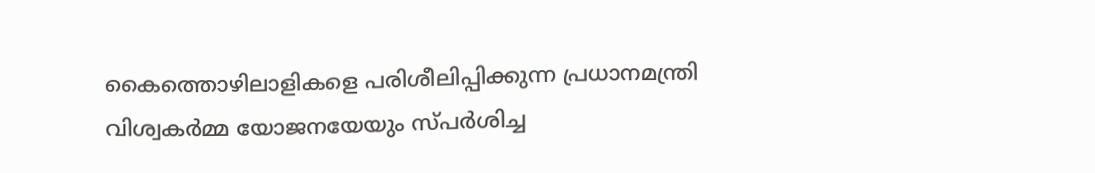കൈത്തൊഴിലാളികളെ പരിശീലിപ്പിക്കുന്ന പ്രധാനമന്ത്രി വിശ്വകര്‍മ്മ യോജനയേയും സ്പര്‍ശിച്ച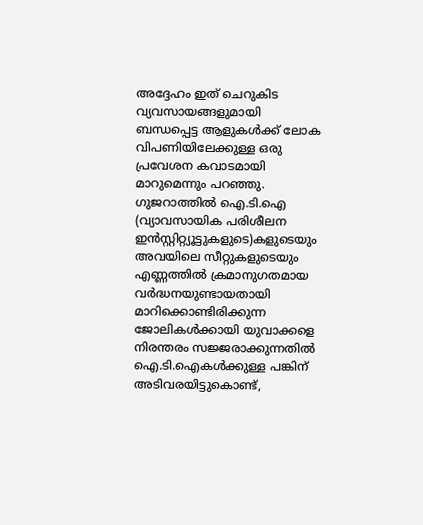അദ്ദേഹം ഇത് ചെറുകിട വ്യവസായങ്ങളുമായി ബന്ധപ്പെട്ട ആളുകള്‍ക്ക് ലോക വിപണിയിലേക്കുള്ള ഒരു പ്രവേശന കവാടമായി മാറുമെന്നും പറഞ്ഞു. ഗുജറാത്തില്‍ ഐ.ടി.ഐ (വ്യാവസായിക പരിശീലന ഇന്‍സ്റ്റിറ്റ്യൂട്ടുകളുടെ)കളുടെയും അവയിലെ സീറ്റുകളുടെയും എണ്ണത്തില്‍ ക്രമാനുഗതമായ വര്‍ദ്ധനയുണ്ടായതായി മാറിക്കൊണ്ടിരിക്കുന്ന ജോലികള്‍ക്കായി യുവാക്കളെ നിരന്തരം സജ്ജരാക്കുന്നതില്‍ ഐ.ടി.ഐകള്‍ക്കുള്ള പങ്കിന് അടിവരയിട്ടുകൊണ്ട്,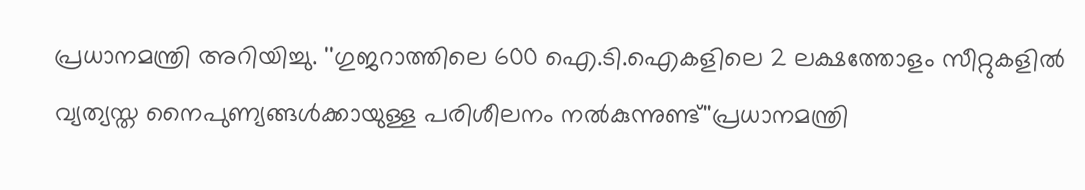പ്രധാനമന്ത്രി അറിയിച്ചു. ''ഗുജറാത്തിലെ 600 ഐ.ടി.ഐകളിലെ 2 ലക്ഷത്തോളം സീറ്റുകളില്‍ വ്യത്യസ്ത നൈപുണ്യങ്ങള്‍ക്കായുള്ള പരിശീലനം നല്‍കുന്നുണ്ട്''പ്രധാനമന്ത്രി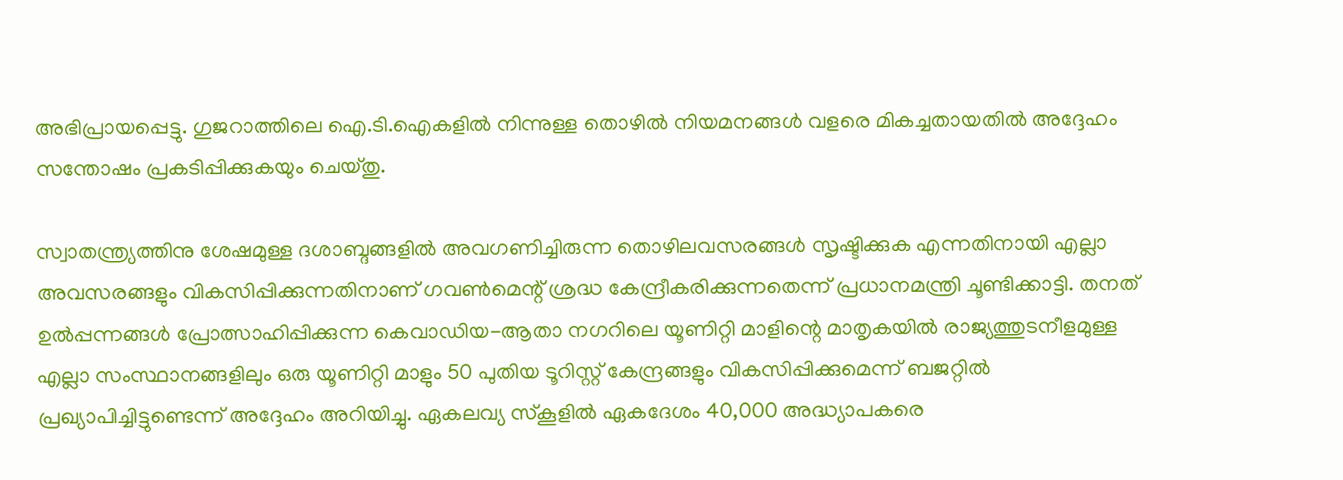അഭിപ്രായപ്പെട്ടു. ഗുജറാത്തിലെ ഐ.ടി.ഐകളില്‍ നിന്നുള്ള തൊഴില്‍ നിയമനങ്ങള്‍ വളരെ മികച്ചതായതില്‍ അദ്ദേഹം സന്തോഷം പ്രകടിപ്പിക്കുകയും ചെയ്തു.

സ്വാതന്ത്ര്യത്തിനു ശേഷമുള്ള ദശാബ്ദങ്ങളില്‍ അവഗണിച്ചിരുന്ന തൊഴിലവസരങ്ങള്‍ സൃഷ്ടിക്കുക എന്നതിനായി എല്ലാ അവസരങ്ങളും വികസിപ്പിക്കുന്നതിനാണ് ഗവണ്‍മെന്റ് ശ്രദ്ധ കേന്ദ്രീകരിക്കുന്നതെന്ന് പ്രധാനമന്ത്രി ചൂണ്ടിക്കാട്ടി. തനത് ഉല്‍പ്പന്നങ്ങള്‍ പ്രോത്സാഹിപ്പിക്കുന്ന കെവാഡിയ-ആതാ നഗറിലെ യൂണിറ്റി മാളിന്റെ മാതൃകയില്‍ രാജ്യത്തുടനീളമുള്ള എല്ലാ സംസ്ഥാനങ്ങളിലും ഒരു യൂണിറ്റി മാളും 50 പുതിയ ടൂറിസ്റ്റ് കേന്ദ്രങ്ങളും വികസിപ്പിക്കുമെന്ന് ബജറ്റില്‍ പ്രഖ്യാപിച്ചിട്ടുണ്ടെന്ന് അദ്ദേഹം അറിയിച്ചു. ഏകലവ്യ സ്‌കൂളില്‍ ഏകദേശം 40,000 അദ്ധ്യാപകരെ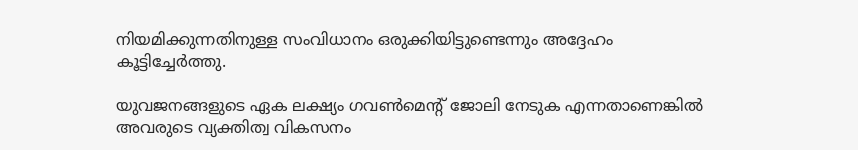നിയമിക്കുന്നതിനുള്ള സംവിധാനം ഒരുക്കിയിട്ടുണ്ടെന്നും അദ്ദേഹം കൂട്ടിച്ചേര്‍ത്തു.

യുവജനങ്ങളുടെ ഏക ലക്ഷ്യം ഗവണ്‍മെന്റ് ജോലി നേടുക എന്നതാണെങ്കില്‍ അവരുടെ വ്യക്തിത്വ വികസനം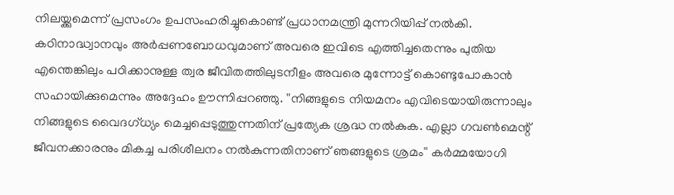നിലയ്ക്കുമെന്ന് പ്രസംഗം ഉപസംഹരിച്ചുകൊണ്ട് പ്രധാനമന്ത്രി മുന്നറിയിപ്പ് നല്‍കി. കഠിനാദ്ധ്വാനവും അര്‍പ്പണബോധവുമാണ് അവരെ ഇവിടെ എത്തിച്ചതെന്നും പുതിയ എന്തെങ്കിലും പഠിക്കാനുള്ള ത്വര ജീവിതത്തിലുടനീളം അവരെ മുന്നോട്ട് കൊണ്ടുപോകാന്‍ സഹായിക്കുമെന്നും അദ്ദേഹം ഊന്നിപ്പറഞ്ഞു. ''നിങ്ങളുടെ നിയമനം എവിടെയായിരുന്നാലും നിങ്ങളുടെ വൈദഗ്ധ്യം മെച്ചപ്പെടുത്തുന്നതിന് പ്രത്യേക ശ്രദ്ധ നല്‍കുക. എല്ലാ ഗവണ്‍മെന്റ് ജീവനക്കാരനും മികച്ച പരിശീലനം നല്‍കുന്നതിനാണ് ഞങ്ങളുടെ ശ്രമം'' കര്‍മ്മയോഗി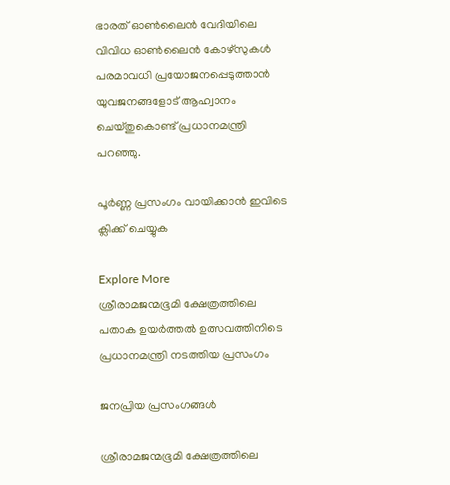ഭാരത് ഓണ്‍ലൈന്‍ വേദിയിലെ വിവിധ ഓണ്‍ലൈന്‍ കോഴ്‌സുകള്‍ പരമാവധി പ്രയോജനപ്പെടുത്താന്‍ യുവജനങ്ങളോട് ആഹ്വാനം ചെയ്തുകൊണ്ട് പ്രധാനമന്ത്രി പറഞ്ഞു.

പൂർണ്ണ പ്രസംഗം വായിക്കാൻ ഇവിടെ ക്ലിക്ക് ചെയ്യുക

Explore More
ശ്രീരാമജന്മഭൂമി ക്ഷേത്രത്തിലെ പതാക ഉയർത്തൽ ഉത്സവത്തിനിടെ പ്രധാനമന്ത്രി നടത്തിയ പ്രസംഗം

ജനപ്രിയ പ്രസംഗങ്ങൾ

ശ്രീരാമജന്മഭൂമി ക്ഷേത്രത്തിലെ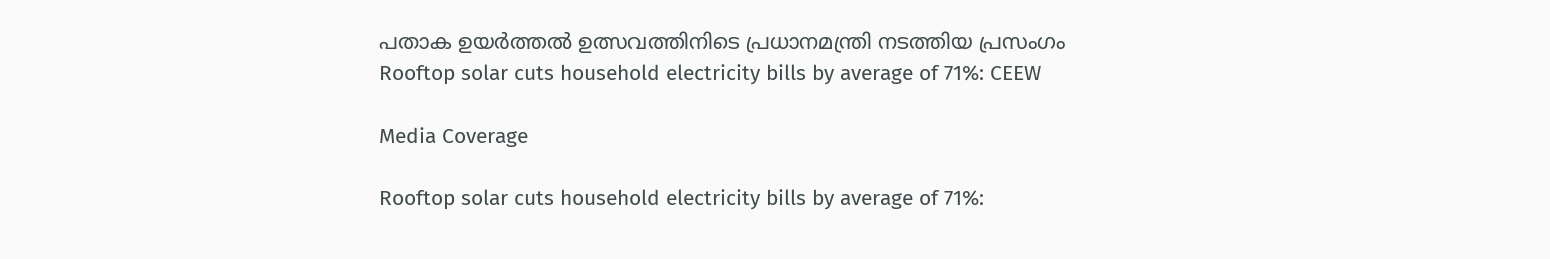പതാക ഉയർത്തൽ ഉത്സവത്തിനിടെ പ്രധാനമന്ത്രി നടത്തിയ പ്രസംഗം
Rooftop solar cuts household electricity bills by average of 71%: CEEW

Media Coverage

Rooftop solar cuts household electricity bills by average of 71%: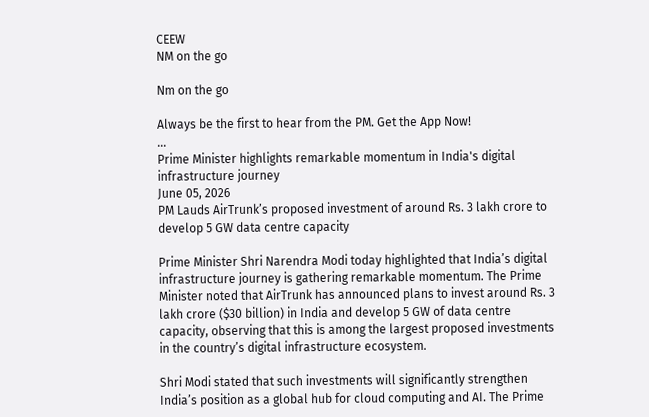CEEW
NM on the go

Nm on the go

Always be the first to hear from the PM. Get the App Now!
...
Prime Minister highlights remarkable momentum in India's digital infrastructure journey
June 05, 2026
PM Lauds AirTrunk’s proposed investment of around Rs. 3 lakh crore to develop 5 GW data centre capacity

Prime Minister Shri Narendra Modi today highlighted that India’s digital infrastructure journey is gathering remarkable momentum. The Prime Minister noted that AirTrunk has announced plans to invest around Rs. 3 lakh crore ($30 billion) in India and develop 5 GW of data centre capacity, observing that this is among the largest proposed investments in the country’s digital infrastructure ecosystem.

Shri Modi stated that such investments will significantly strengthen India’s position as a global hub for cloud computing and AI. The Prime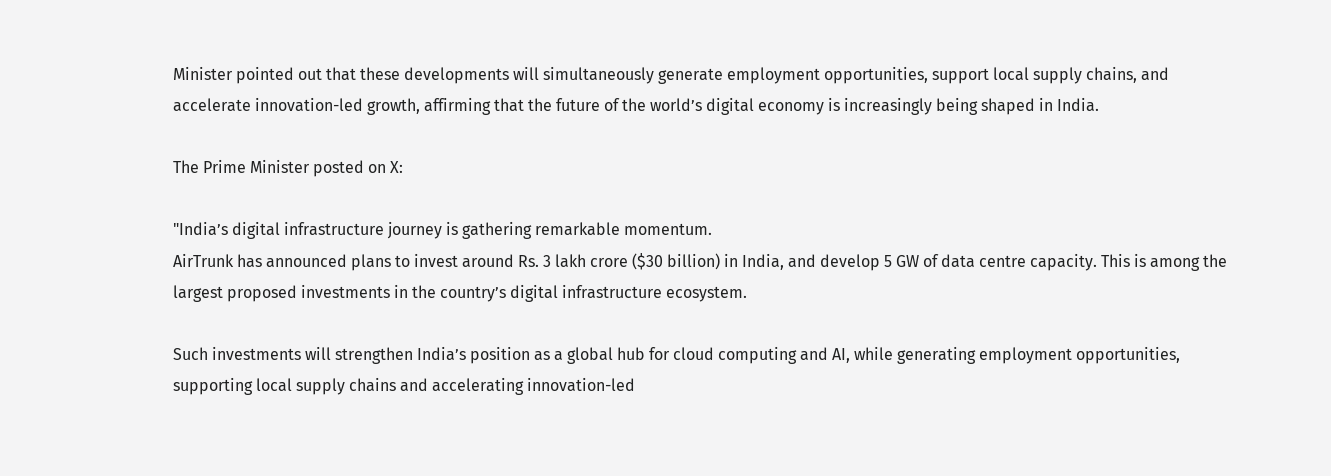Minister pointed out that these developments will simultaneously generate employment opportunities, support local supply chains, and accelerate innovation-led growth, affirming that the future of the world’s digital economy is increasingly being shaped in India.

The Prime Minister posted on X:

"India’s digital infrastructure journey is gathering remarkable momentum.
AirTrunk has announced plans to invest around Rs. 3 lakh crore ($30 billion) in India, and develop 5 GW of data centre capacity. This is among the largest proposed investments in the country’s digital infrastructure ecosystem.

Such investments will strengthen India’s position as a global hub for cloud computing and AI, while generating employment opportunities, supporting local supply chains and accelerating innovation-led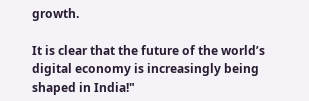growth.

It is clear that the future of the world’s digital economy is increasingly being shaped in India!"